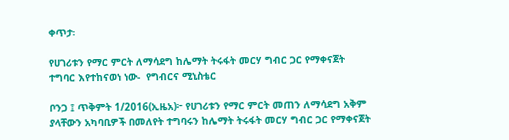ቀጥታ፡

የሀገሪቱን የማር ምርት ለማሳደግ ከሌማት ትሩፋት መርሃ ግብር ጋር የማቀናጀት ተግባር እየተከናወነ ነው-  የግብርና ሚኒስቴር

ቦንጋ ፤ ጥቅምት 1/2016(ኢዜአ)፦ የሀገሪቱን የማር ምርት መጠን ለማሳደግ አቅም ያላቸውን አካባቢዎች በመለየት ተግባሩን ከሌማት ትሩፋት መርሃ ግብር ጋር የማቀናጀት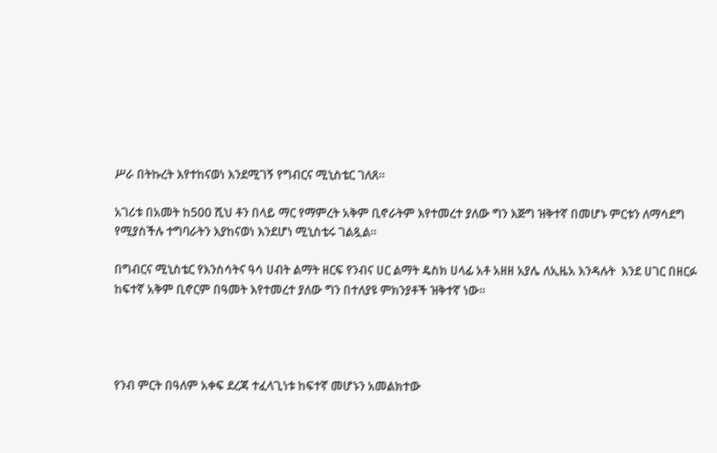ሥራ በትኩረት እየተከናወነ እንደሚገኝ የግብርና ሚኒስቴር ገለጸ።

አገሪቱ በአመት ከ500 ሺህ ቶን በላይ ማር የማምረት አቅም ቢኖራትም እየተመረተ ያለው ግን እጅግ ዝቅተኛ በመሆኑ ምርቱን ለማሳደግ የሚያስችሉ ተግባራትን እያከናወነ እንደሆነ ሚኒስቴሩ ገልጿል።

በግብርና ሚኒስቴር የእንስሳትና ዓሳ ሀብት ልማት ዘርፍ የንብና ሀር ልማት ዴስክ ሀላፊ አቶ አዘዘ አያሌ ለኢዜአ እንዳሉት  እንደ ሀገር በዘርፉ ከፍተኛ አቅም ቢኖርም በዓመት እየተመረተ ያለው ግን በተለያዩ ምክንያቶች ዝቅተኛ ነው።




የንብ ምርት በዓለም አቀፍ ደረጃ ተፈላጊነቱ ከፍተኛ መሆኑን አመልክተው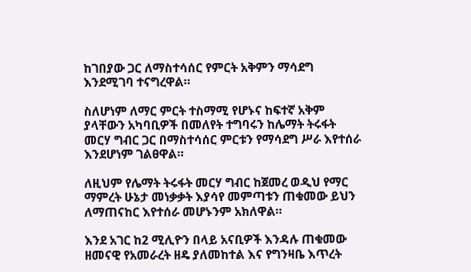ከገበያው ጋር ለማስተሳሰር የምርት አቅምን ማሳደግ እንደሚገባ ተናግረዋል።

ስለሆነም ለማር ምርት ተስማሚ የሆኑና ከፍተኛ አቅም ያላቸውን አካባቢዎች በመለየት ተግባሩን ከሌማት ትሩፋት መርሃ ግብር ጋር በማስተሳሰር ምርቱን የማሳደግ ሥራ እየተሰራ እንደሆነም ገልፀዋል።

ለዚህም የሌማት ትሩፋት መርሃ ግብር ከጀመረ ወዲህ የማር ማምረት ሁኔታ መነቃቃት እያሳየ መምጣቱን ጠቁመው ይህን ለማጠናከር እየተሰራ መሆኑንም አክለዋል።

እንደ አገር ከ2 ሚሊዮን በላይ አናቢዎች እንዳሉ ጠቁመው ዘመናዊ የአመራረት ዘዴ ያለመከተል እና የግንዛቤ እጥረት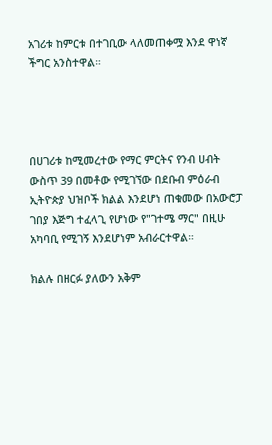አገሪቱ ከምርቱ በተገቢው ላለመጠቀሟ እንደ ዋነኛ ችግር አንስተዋል።




በሀገሪቱ ከሚመረተው የማር ምርትና የንብ ሀብት ውስጥ 39 በመቶው የሚገኘው በደቡብ ምዕራብ ኢትዮጵያ ህዝቦች ክልል እንደሆነ ጠቁመው በአውሮፓ ገበያ እጅግ ተፈላጊ የሆነው የ"ገተሜ ማር" በዚሁ አካባቢ የሚገኝ እንደሆነም አብራርተዋል።

ክልሉ በዘርፉ ያለውን አቅም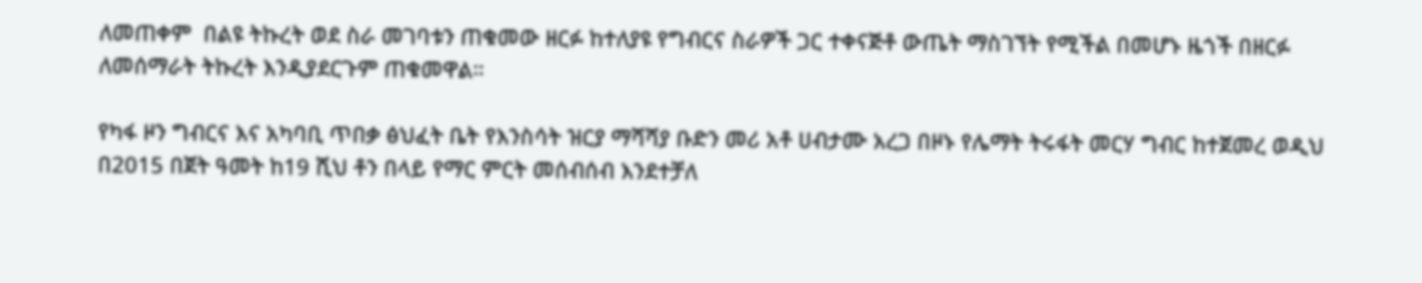ለመጠቀም  በልዩ ትኩረት ወደ ስራ መገባቱን ጠቁመው ዘርፉ ከተለያዩ የግብርና ስራዎች ጋር ተቀናጅቶ ውጤት ማስገኘት የሚችል በመሆኑ ዜጎች በዘርፉ ለመሰማራት ትኩረት እንዲያደርጉም ጠቁመዋል።

የካፋ ዞን ግብርና እና አካባቢ ጥበቃ ፅህፈት ቤት የእንስሳት ዝርያ ማሻሻያ ቡድን መሪ አቶ ሀብታሙ አረጋ በዞኑ የሌማት ትሩፋት መርሃ ግብር ከተጀመረ ወዲህ  በ2015 በጀት ዓመት ከ19 ሺህ ቶን በላይ የማር ምርት መሰብሰብ እንደተቻለ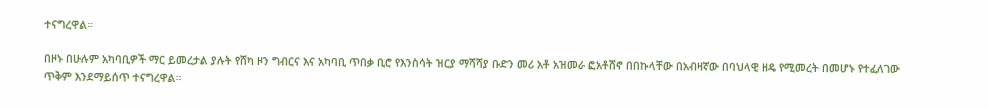ተናግረዋል።

በዞኑ በሁሉም አካባቢዎች ማር ይመረታል ያሉት የሸካ ዞን ግብርና እና አካባቢ ጥበቃ ቢሮ የእንስሳት ዝርያ ማሻሻያ ቡድን መሪ አቶ አዝመራ ፎአቶሸኖ በበኩላቸው በአብዛኛው በባህላዊ ዘዴ የሚመረት በመሆኑ የተፈለገው ጥቅም እንደማይሰጥ ተናግረዋል።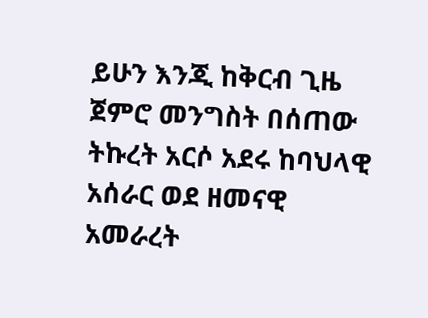ይሁን እንጂ ከቅርብ ጊዜ ጀምሮ መንግስት በሰጠው ትኩረት አርሶ አደሩ ከባህላዊ አሰራር ወደ ዘመናዊ አመራረት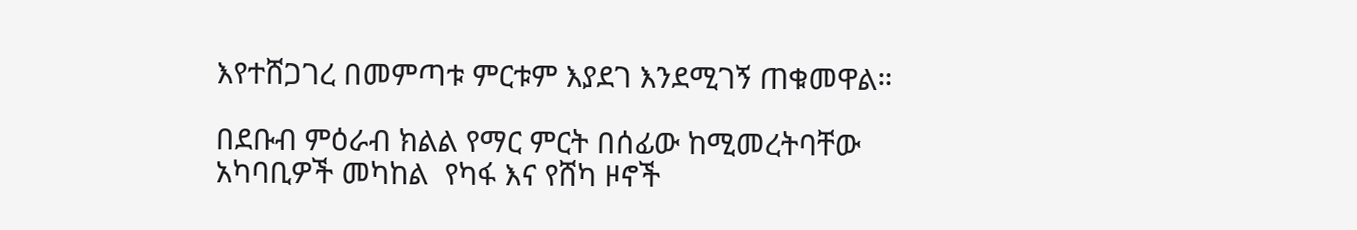እየተሸጋገረ በመምጣቱ ምርቱም እያደገ እንደሚገኝ ጠቁመዋል።

በደቡብ ምዕራብ ክልል የማር ምርት በሰፊው ከሚመረትባቸው አካባቢዎች መካከል  የካፋ እና የሸካ ዞኖች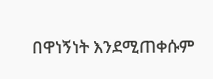በዋነኝነት እንደሚጠቀሱም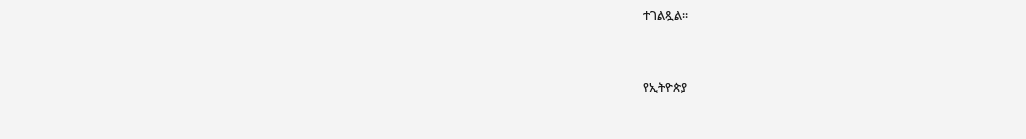ተገልጿል።



የኢትዮጵያ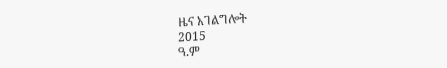ዜና አገልግሎት
2015
ዓ.ም